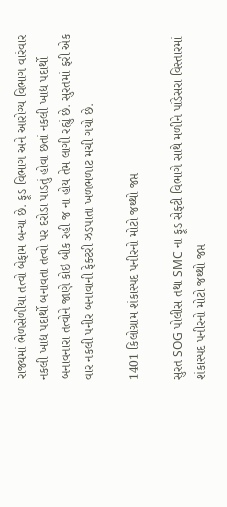રાજ્યમાં ભેળસેળીયા તત્વો બેફામ બન્યા છે. ફૂડ વિભાગ અને આરોગ્ય વિભાગ વારંવાર નકલી ખાદ્ય પદાર્થો બનાવતા તત્વો પર દરોડા પાડતું હોવા છતાં નકલી ખાદ્ય પદાર્થો બનાવનારા તત્વોને જાણે કોઇ બીક રહી જ ના હોય તેમ લાગી રહ્યું છે. સુરતમાં ફરી એક વાર નકલી પનીર બનાવાની ફેક્ટરી ઝડપાતા ખળભળાટ મચી ગયો છે.

1401 કિલોગ્રામ શંકાસ્પદ પનીરનો મોટો જથ્થો જપ્ત

સુરત SOG પોલીસ તથા SMC ના ફૂડ સેફ્ટી વિભાગે સાથે મળીને પાંડેસરા વિસ્તારમાં શંકાસ્પદ પનીરનો મોટો જથ્થો જપ્ત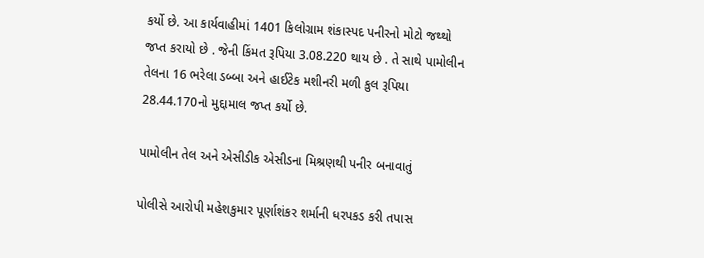કર્યો છે. આ કાર્યવાહીમાં 1401 કિલોગ્રામ શંકાસ્પદ પનીરનો મોટો જથ્થો જપ્ત કરાયો છે . જેની કિંમત રૂપિયા 3.08.220 થાય છે . તે સાથે પામોલીન તેલના 16 ભરેલા ડબ્બા અને હાઈટેક મશીનરી મળી કુલ રૂપિયા 28.44.170નો મુદ્દામાલ જપ્ત કર્યો છે.

પામોલીન તેલ અને એસીડીક એસીડના મિશ્રણથી પનીર બનાવાતું

પોલીસે આરોપી મહેશકુમાર પૂર્ણાશંકર શર્માની ધરપકડ કરી તપાસ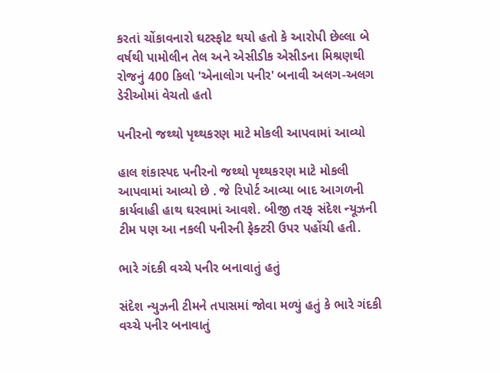કરતાં ચોંકાવનારો ઘટસ્ફોટ થયો હતો કે આરોપી છેલ્લા બે વર્ષથી પામોલીન તેલ અને એસીડીક એસીડના મિશ્રણથી રોજનું 400 કિલો 'એનાલોગ પનીર' બનાવી અલગ-અલગ ડેરીઓમાં વેચતો હતો

પનીરનો જથ્થો પૃથ્થકરણ માટે મોકલી આપવામાં આવ્યો

હાલ શંકાસ્પદ પનીરનો જથ્થો પૃથ્થકરણ માટે મોકલી આપવામાં આવ્યો છે . જે રિપોર્ટ આવ્યા બાદ આગળની કાર્યવાહી હાથ ઘરવામાં આવશે. બીજી તરફ સંદેશ ન્યૂઝની ટીમ પણ આ નકલી પનીરની ફેક્ટરી ઉપર પહોંચી હતી.

ભારે ગંદકી વચ્ચે પનીર બનાવાતું હતું

સંદેશ ન્યુઝની ટીમને તપાસમાં જોવા મળ્યું હતું કે ભારે ગંદકી વચ્ચે પનીર બનાવાતું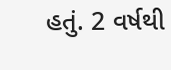હતું. 2 વર્ષથી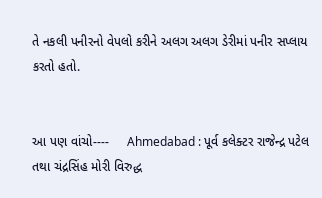તે નકલી પનીરનો વેપલો કરીને અલગ અલગ ડેરીમાં પનીર સપ્લાય કરતો હતો.


આ પણ વાંચો----     Ahmedabad : પૂર્વ કલેક્ટર રાજેન્દ્ર પટેલ તથા ચંદ્રસિંહ મોરી વિરુદ્ધ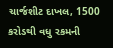ચાર્જશીટ દાખલ, 1500 કરોડથી વધુ રકમની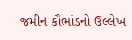જમીન કૌભાંડનો ઉલ્લેખ